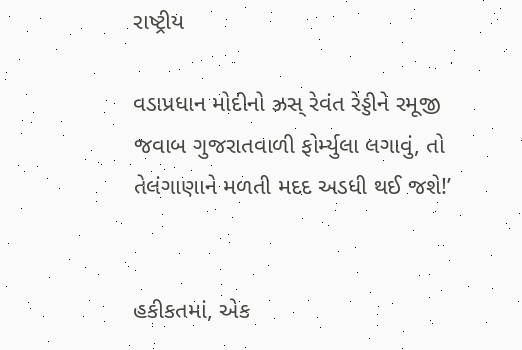રાષ્ટ્રીય

વડાપ્રધાન મોદીનો ઝ્રસ્ રેવંત રેડ્ડીને રમૂજી જવાબ ગુજરાતવાળી ફોર્મ્યુલા લગાવું, તો તેલંગાણાને મળતી મદદ અડધી થઈ જશે!’


હકીકતમાં, એક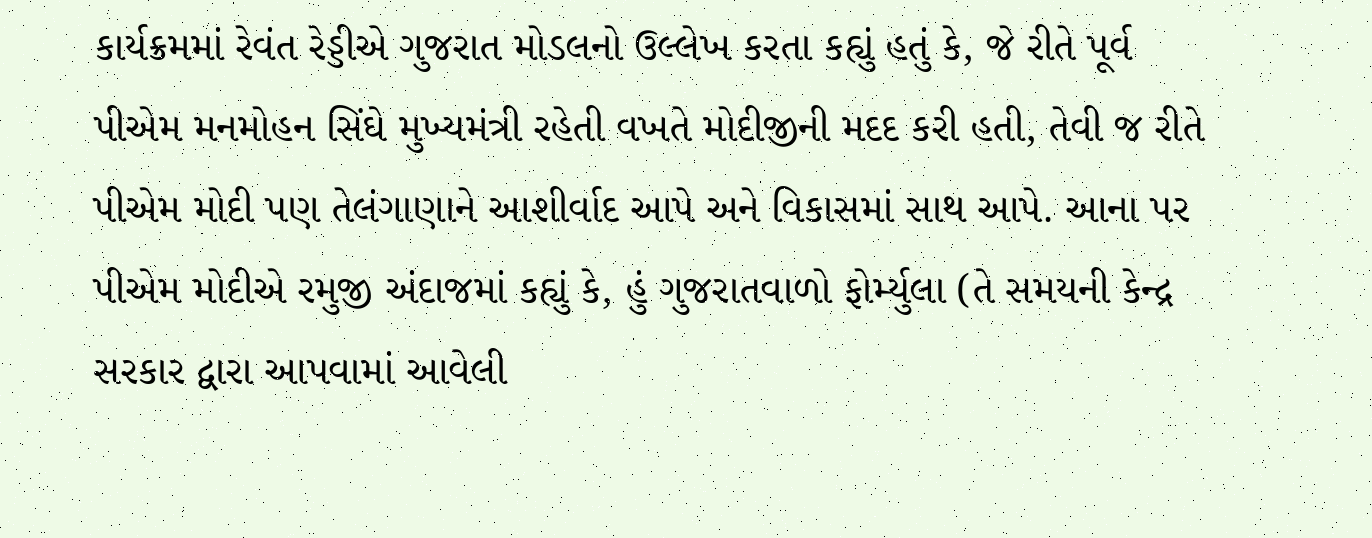કાર્યક્રમમાં રેવંત રેડ્ડીએ ગુજરાત મોડલનો ઉલ્લેખ કરતા કહ્યું હતું કે, જે રીતે પૂર્વ પીએમ મનમોહન સિંઘે મુખ્યમંત્રી રહેતી વખતે મોદીજીની મદદ કરી હતી, તેવી જ રીતે પીએમ મોદી પણ તેલંગાણાને આશીર્વાદ આપે અને વિકાસમાં સાથ આપે. આના પર પીએમ મોદીએ રમુજી અંદાજમાં કહ્યું કે, હું ગુજરાતવાળો ફોર્મ્યુલા (તે સમયની કેન્દ્ર સરકાર દ્વારા આપવામાં આવેલી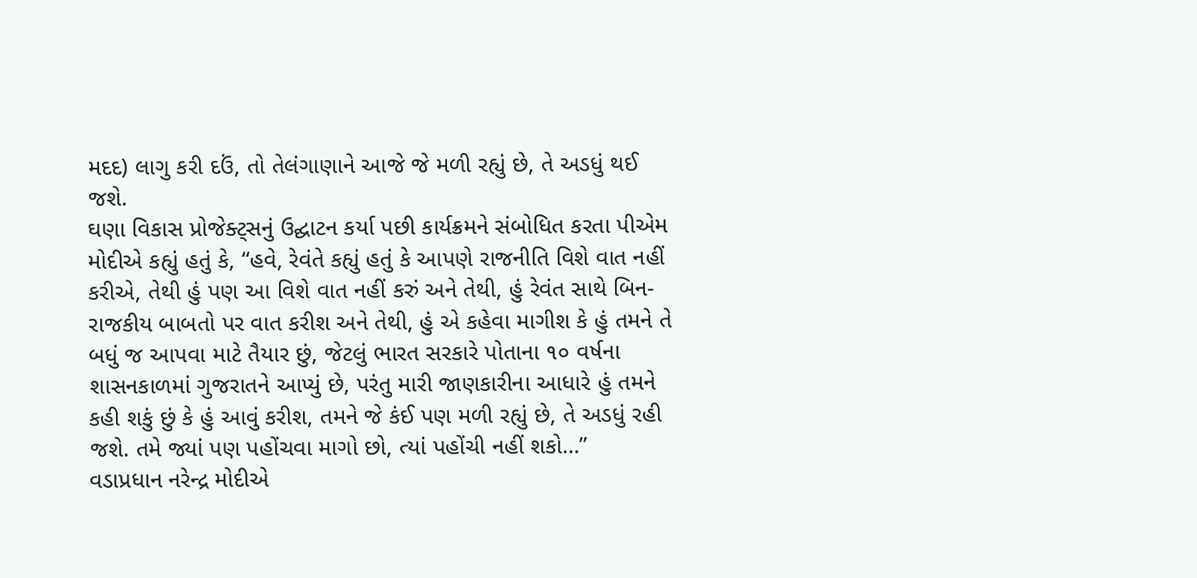મદદ) લાગુ કરી દઉં, તો તેલંગાણાને આજે જે મળી રહ્યું છે, તે અડધું થઈ જશે.
ઘણા વિકાસ પ્રોજેક્ટ્સનું ઉદ્ઘાટન કર્યા પછી કાર્યક્રમને સંબોધિત કરતા પીએમ મોદીએ કહ્યું હતું કે, “હવે, રેવંતે કહ્યું હતું કે આપણે રાજનીતિ વિશે વાત નહીં કરીએ, તેથી હું પણ આ વિશે વાત નહીં કરું અને તેથી, હું રેવંત સાથે બિન-રાજકીય બાબતો પર વાત કરીશ અને તેથી, હું એ કહેવા માગીશ કે હું તમને તે બધું જ આપવા માટે તૈયાર છું, જેટલું ભારત સરકારે પોતાના ૧૦ વર્ષના શાસનકાળમાં ગુજરાતને આપ્યું છે, પરંતુ મારી જાણકારીના આધારે હું તમને કહી શકું છું કે હું આવું કરીશ, તમને જે કંઈ પણ મળી રહ્યું છે, તે અડધું રહી જશે. તમે જ્યાં પણ પહોંચવા માગો છો, ત્યાં પહોંચી નહીં શકો…”
વડાપ્રધાન નરેન્દ્ર મોદીએ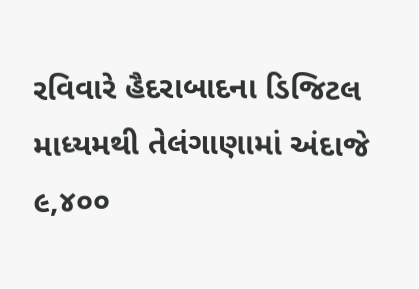રવિવારે હૈદરાબાદના ડિજિટલ માધ્યમથી તેલંગાણામાં અંદાજે ૯,૪૦૦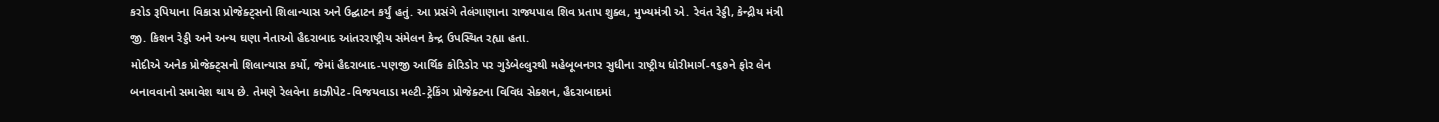કરોડ રૂપિયાના વિકાસ પ્રોજેક્ટ્સનો શિલાન્યાસ અને ઉદ્ઘાટન કર્યું હતું. આ પ્રસંગે તેલંગાણાના રાજ્યપાલ શિવ પ્રતાપ શુક્લ, મુખ્યમંત્રી એ. રેવંત રેડ્ડી, કેન્દ્રીય મંત્રી જી. કિશન રેડ્ડી અને અન્ય ઘણા નેતાઓ હૈદરાબાદ આંતરરાષ્ટ્રીય સંમેલન કેન્દ્ર ઉપસ્થિત રહ્યા હતા.
મોદીએ અનેક પ્રોજેક્ટ્સનો શિલાન્યાસ કર્યો, જેમાં હૈદરાબાદ-પણજી આર્થિક કોરિડોર પર ગુડેબેલ્લુરથી મહેબૂબનગર સુધીના રાષ્ટ્રીય ધોરીમાર્ગ-૧૬૭ને ફોર લેન બનાવવાનો સમાવેશ થાય છે. તેમણે રેલવેના કાઝીપેટ-વિજયવાડા મલ્ટી-ટ્રેકિંગ પ્રોજેક્ટના વિવિધ સેક્શન, હૈદરાબાદમાં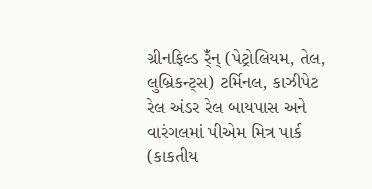ગ્રીનફિલ્ડ ર્ઁંન્ (પેટ્રોલિયમ, તેલ, લુબ્રિકન્ટ્સ) ટર્મિનલ, કાઝીપેટ રેલ અંડર રેલ બાયપાસ અને વારંગલમાં પીએમ મિત્ર પાર્ક (કાકતીય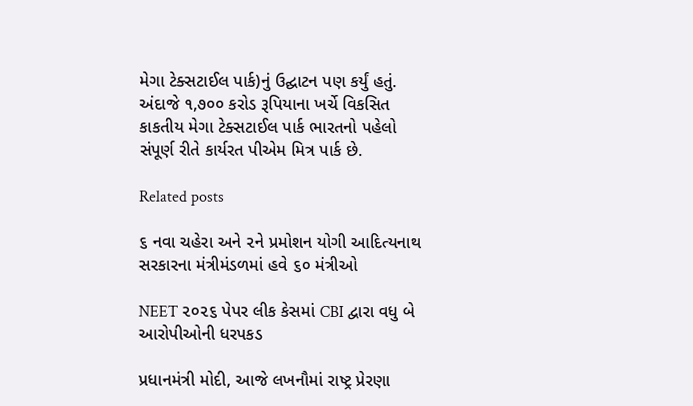મેગા ટેક્સટાઈલ પાર્ક)નું ઉદ્ઘાટન પણ કર્યું હતું. અંદાજે ૧,૭૦૦ કરોડ રૂપિયાના ખર્ચે વિકસિત કાકતીય મેગા ટેક્સટાઈલ પાર્ક ભારતનો પહેલો સંપૂર્ણ રીતે કાર્યરત પીએમ મિત્ર પાર્ક છે.

Related posts

૬ નવા ચહેરા અને ૨ને પ્રમોશન યોગી આદિત્યનાથ સરકારના મંત્રીમંડળમાં હવે ૬૦ મંત્રીઓ

NEET ૨૦૨૬ પેપર લીક કેસમાં CBI દ્વારા વધુ બે આરોપીઓની ધરપકડ

પ્રધાનમંત્રી મોદી, આજે લખનૌમાં રાષ્ટ્ર પ્રેરણા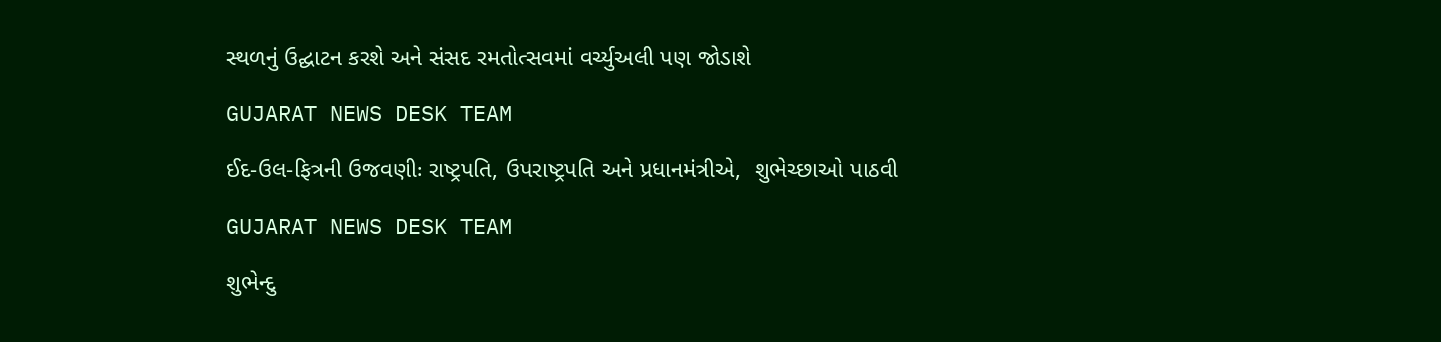સ્થળનું ઉદ્ઘાટન કરશે અને સંસદ રમતોત્સવમાં વર્ચ્યુઅલી પણ જોડાશે

GUJARAT NEWS DESK TEAM

ઈદ-ઉલ-ફિત્રની ઉજવણીઃ રાષ્ટ્રપતિ, ઉપરાષ્ટ્રપતિ અને પ્રધાનમંત્રીએ,  શુભેચ્છાઓ પાઠવી

GUJARAT NEWS DESK TEAM

શુભેન્દુ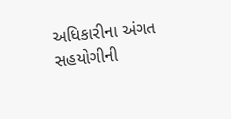અધિકારીના અંગત સહયોગીની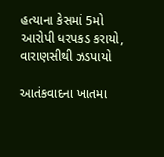હત્યાના કેસમાં 5મો આરોપી ધરપકડ કરાયો, વારાણસીથી ઝડપાયો

આતંકવાદના ખાતમા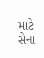માટે સેના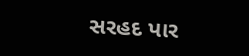સરહદ પાર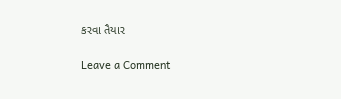કરવા તૈયાર

Leave a Comment